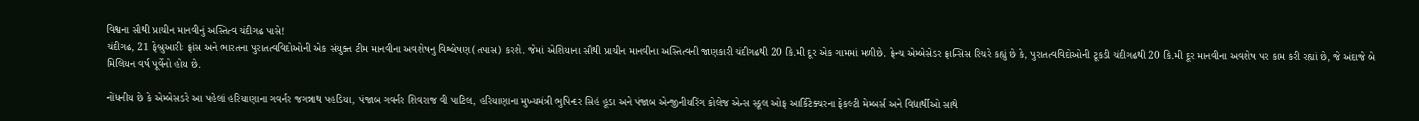વિશ્વના સૌથી પ્રાચીન માનવીનું અસ્તિત્વ ચંદીગઢ પાસે!
ચંદીગઢ, 21 ફેબ્રુઆરીઃ ફ્રાંસ અને ભારતના પુરાતત્વવિદોઓની એક સંયુક્ત ટીમ માનવીના અવશેષનુ વિશ્લેષણ(તપાસ) કરશે. જેમાં એશિયાના સૌથી પ્રાચીન માનવીના અસ્તિત્વની જાણકારી ચંદીગઢથી 20 કિ.મી દૂર એક ગામમાં મળીછે. ફ્રેન્ચ એમ્બેસેડર ફ્રાન્સિસ રિચરે કહ્યું છે કે, પુરાતત્વવિદોઓની ટૂકડી ચંદીગઢથી 20 કિ.મી દૂર માનવીના અવશેષ પર કામ કરી રહ્યાં છે, જે અંદાજે બે મિલિયન વર્ષ પૂર્વેનો હોય છે.

નોંધનીય છે કે એમ્બેસડરે આ પહેલાં હરિયાણાના ગવર્નર જગન્નાથ પહડિયા, પંજાબ ગવર્નર શિવરાજ વી પાટિલ, હરિયાણાના મુખ્યમંત્રી ભુપિન્દર સિહં હૂડા અને પંજાબ એન્જીનીયરિંગ કોલેજ એન્સ સ્કૂલ ઓફ આર્કિટેક્ચરના ફેકલ્ટી મેમ્બર્સ અને વિદ્યાર્થીઓ સાથે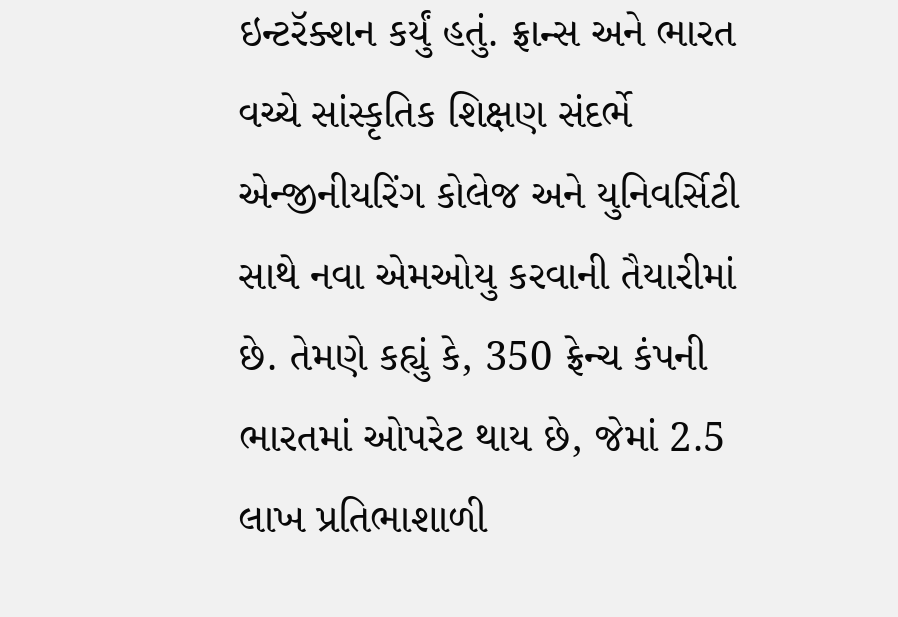ઇન્ટરૅક્શન કર્યું હતું. ફ્રાન્સ અને ભારત વચ્ચે સાંસ્કૃતિક શિક્ષણ સંદર્ભે એન્જીનીયરિંગ કોલેજ અને યુનિવર્સિટી સાથે નવા એમઓયુ કરવાની તૈયારીમાં છે. તેમણે કહ્યું કે, 350 ફ્રેન્ચ કંપની ભારતમાં ઓપરેટ થાય છે, જેમાં 2.5 લાખ પ્રતિભાશાળી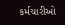કર્મચારીઓ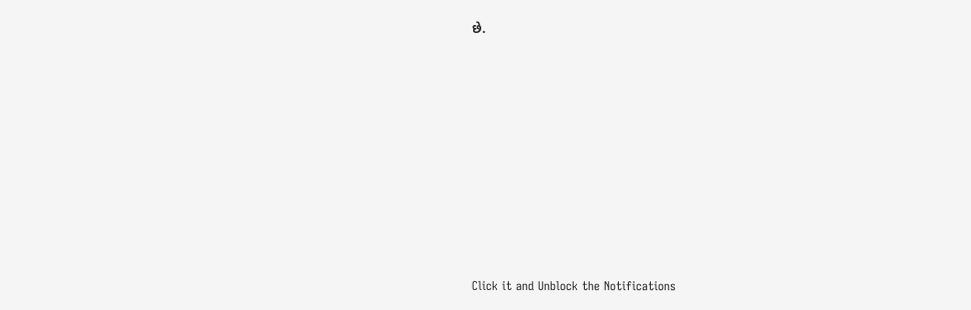છે.












Click it and Unblock the Notifications